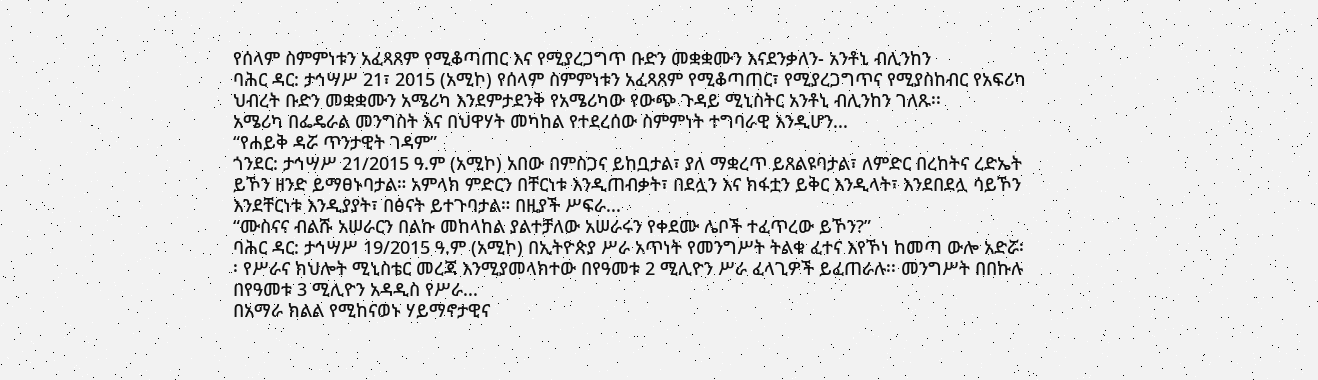የሰላም ስምምነቱን አፈጻጸም የሚቆጣጠር እና የሚያረጋግጥ ቡድን መቋቋሙን እናደንቃለን- አንቶኒ ብሊንከን
ባሕር ዳር: ታኅሣሥ 21፣ 2015 (አሚኮ) የሰላም ስምምነቱን አፈጻጸም የሚቆጣጠር፣ የሚያረጋግጥና የሚያስከብር የአፍሪካ ህብረት ቡድን መቋቋሙን አሜሪካ እንደምታደንቅ የአሜሪካው የውጭ ጉዳይ ሚኒስትር አንቶኒ ብሊንከን ገለጹ፡፡
አሜሪካ በፌዴራል መንግስት እና በህዋሃት መካከል የተደረሰው ስምምነት ተግባራዊ እንዲሆን...
“የሐይቅ ዳሯ ጥንታዊት ገዳም”
ጎንደር: ታኅሣሥ 21/2015 ዓ.ም (አሚኮ) አበው በምስጋና ይከቧታል፣ ያለ ማቋረጥ ይጸልዩባታል፣ ለምድር በረከትና ረድኤት ይኾን ዘንድ ይማፀኑባታል። አምላክ ምድርን በቸርነቱ እንዲጠብቃት፣ በደሏን እና ክፋቷን ይቅር እንዲላት፣ እንደበደሏ ሳይኾን እንደቸርነቱ እንዲያያት፣ በፅናት ይተጉባታል። በዚያች ሥፍራ...
“ሙስናና ብልሹ አሠራርን በልኩ መከላከል ያልተቻለው አሠራሩን የቀደሙ ሌቦች ተፈጥረው ይኾን?”
ባሕር ዳር: ታኅሣሥ 19/2015 ዓ.ም (አሚኮ) በኢትዮጵያ ሥራ አጥነት የመንግሥት ትልቁ ፈተና እየኾነ ከመጣ ውሎ አድሯ፡፡ የሥራና ክህሎት ሚኒስቴር መረጃ እንሚያመላክተው በየዓመቱ 2 ሚሊዮን ሥራ ፈላጊዎች ይፈጠራሉ፡፡ መንግሥት በበኩሉ በየዓመቱ 3 ሚሊዮን አዳዲስ የሥራ...
በአማራ ክልል የሚከናወኑ ሃይማኖታዊና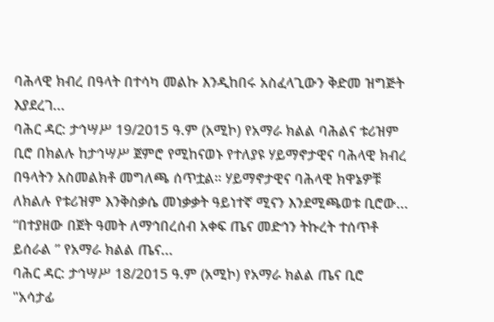ባሕላዊ ክብረ በዓላት በተሳካ መልኩ እንዲከበሩ አስፈላጊውን ቅድመ ዝግጅት እያደረገ...
ባሕር ዳር: ታኅሣሥ 19/2015 ዓ.ም (አሚኮ) የአማራ ክልል ባሕልና ቱሪዝም ቢሮ በክልሉ ከታኅሣሥ ጀምሮ የሚከናወኑ የተለያዩ ሃይማኖታዊና ባሕላዊ ክብረ በዓላትን አስመልክቶ መግለጫ ሰጥቷል። ሃይማኖታዊና ባሕላዊ ክዋኔዎቹ ለክልሉ የቱሪዝም እንቅስቃሴ መነቃቃት ዓይነተኛ ሚናን እንደሚጫወቱ ቢሮው...
“በተያዘው በጀት ዓመት ለማኅበረሰብ አቀፍ ጤና መድኅን ትኩረት ተሰጥቶ ይሰራል ” የአማራ ክልል ጤና...
ባሕር ዳር: ታኅሣሥ 18/2015 ዓ.ም (አሚኮ) የአማራ ክልል ጤና ቢሮ "አሳታፊ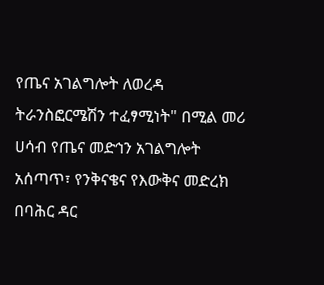የጤና አገልግሎት ለወረዳ ትራንስፎርሜሽን ተፈፃሚነት" በሚል መሪ ሀሳብ የጤና መድኅን አገልግሎት አሰጣጥ፣ የንቅናቄና የእውቅና መድረክ በባሕር ዳር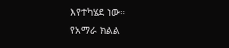እየተካሄደ ነው።
የአማራ ክልል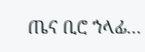ጤና ቢሮ ኀላፊ...